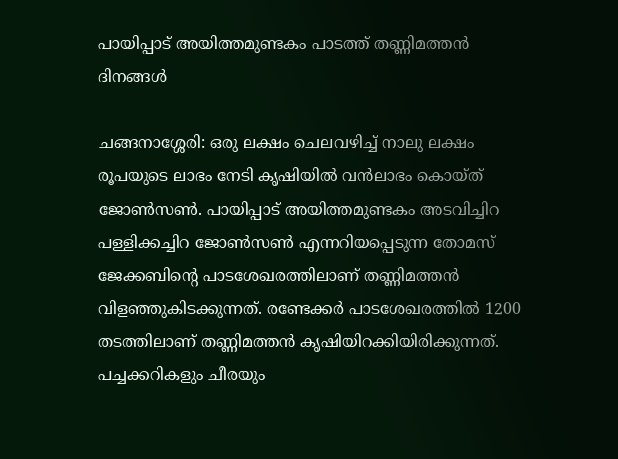പായിപ്പാട് അയിത്തമുണ്ടകം പാടത്ത് തണ്ണിമത്തൻ ദിനങ്ങൾ

ചങ്ങനാശ്ശേരി: ഒരു ലക്ഷം ചെലവഴിച്ച് നാലു ലക്ഷം രൂപയുടെ ലാഭം നേടി കൃഷിയില്‍ വന്‍ലാഭം കൊയ്ത് ജോണ്‍സണ്‍. പായിപ്പാട് അയിത്തമുണ്ടകം അടവിച്ചിറ പള്ളിക്കച്ചിറ ജോണ്‍സണ്‍ എന്നറിയപ്പെടുന്ന തോമസ് ജേക്കബിന്റെ പാടശേഖരത്തിലാണ് തണ്ണിമത്തൻ വിളഞ്ഞുകിടക്കുന്നത്. രണ്ടേക്കര്‍ പാടശേഖരത്തില്‍ 1200 തടത്തിലാണ് തണ്ണിമത്തന്‍ കൃഷിയിറക്കിയിരിക്കുന്നത്. പച്ചക്കറികളും ചീരയും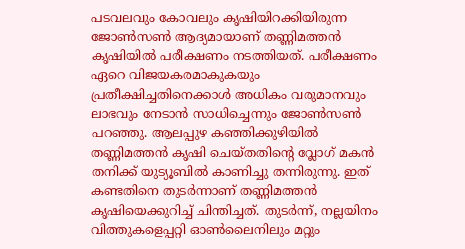പടവലവും കോവലും കൃഷിയിറക്കിയിരുന്ന ജോണ്‍സണ്‍ ആദ്യമായാണ് തണ്ണിമത്തന്‍ കൃഷിയിൽ പരീക്ഷണം നടത്തിയത്. പരീക്ഷണം ഏറെ വിജയകരമാകുകയും പ്രതീക്ഷിച്ചതിനെക്കാള്‍ അധികം വരുമാനവും ലാഭവും നേടാന്‍ സാധിച്ചെന്നും ജോണ്‍സണ്‍ പറഞ്ഞു. ആലപ്പുഴ കഞ്ഞിക്കുഴിയില്‍ തണ്ണിമത്തന്‍ കൃഷി ചെയ്തതിന്റെ വ്ലോഗ് മകന്‍ തനിക്ക് യുട്യൂബില്‍ കാണിച്ചു തന്നിരുന്നു. ഇത് കണ്ടതിനെ തുടര്‍ന്നാണ് തണ്ണിമത്തന്‍ കൃഷിയെക്കുറിച്ച് ചിന്തിച്ചത്. തുടര്‍ന്ന്, നല്ലയിനം വിത്തുകളെപ്പറ്റി ഓണ്‍ലൈനിലും മറ്റും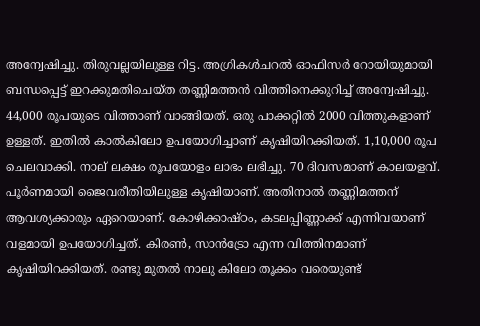അന്വേഷിച്ചു. തിരുവല്ലയിലുള്ള റിട്ട. അഗ്രികള്‍ചറല്‍ ഓഫിസര്‍ റോയിയുമായി ബന്ധപ്പെട്ട് ഇറക്കുമതിചെയ്ത തണ്ണിമത്തന്‍ വിത്തിനെക്കുറിച്ച് അന്വേഷിച്ചു. 44,000 രൂപയുടെ വിത്താണ് വാങ്ങിയത്. ഒരു പാക്കറ്റില്‍ 2000 വിത്തുകളാണ് ഉള്ളത്. ഇതില്‍ കാല്‍കിലോ ഉപയോഗിച്ചാണ് കൃഷിയിറക്കിയത്. 1,10,000 രൂപ ചെലവാക്കി. നാല് ലക്ഷം രൂപയോളം ലാഭം ലഭിച്ചു. 70 ദിവസമാണ് കാലയളവ്. പൂര്‍ണമായി ജൈവരീതിയിലുള്ള കൃഷിയാണ്. അതിനാല്‍ തണ്ണിമത്തന് ആവശ്യക്കാരും ഏറെയാണ്. കോഴിക്കാഷ്ഠം, കടലപ്പിണ്ണാക്ക് എന്നിവയാണ് വളമായി ഉപയോഗിച്ചത്. കിരണ്‍, സാന്‍ട്രോ എന്ന വിത്തിനമാണ് കൃഷിയിറക്കിയത്. രണ്ടു മുതല്‍ നാലു കിലോ തൂക്കം വരെയുണ്ട്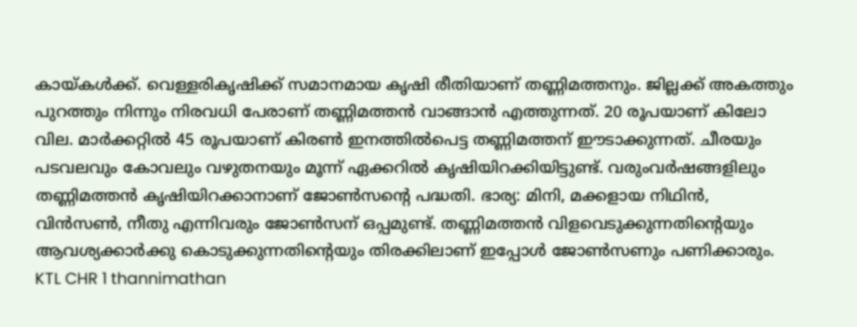കായ്കള്‍ക്ക്. വെള്ളരികൃഷിക്ക് സമാനമായ കൃഷി രീതിയാണ് തണ്ണിമത്തനും. ജില്ലക്ക് അകത്തും പുറത്തും നിന്നും നിരവധി പേരാണ് തണ്ണിമത്തന്‍ വാങ്ങാന്‍ എത്തുന്നത്. 20 രൂപയാണ് കിലോ വില. മാര്‍ക്കറ്റില്‍ 45 രൂപയാണ് കിരണ്‍ ഇനത്തിൽപെട്ട തണ്ണിമത്തന് ഈടാക്കുന്നത്. ചീരയും പടവലവും കോവലും വഴുതനയും മൂന്ന് ഏക്കറില്‍ കൃഷിയിറക്കിയിട്ടുണ്ട്. വരുംവര്‍ഷങ്ങളിലും തണ്ണിമത്തന്‍ കൃഷിയിറക്കാനാണ് ജോണ്‍സന്റെ പദ്ധതി. ഭാര്യ: മിനി, മക്കളായ നിഥിന്‍, വിന്‍സണ്‍, നീതു എന്നിവരും ജോണ്‍സന് ഒപ്പമുണ്ട്. തണ്ണിമത്തന്‍ വിളവെടുക്കുന്നതിന്റെയും ആവശ്യക്കാര്‍ക്കു കൊടുക്കുന്നതിന്റെയും തിരക്കിലാണ് ഇപ്പോള്‍ ജോണ്‍സണും പണിക്കാരും. KTL CHR 1 thannimathan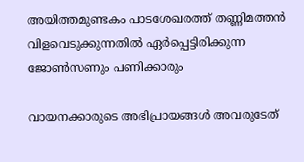അയിത്തമുണ്ടകം പാടശേഖരത്ത് തണ്ണിമത്തന്‍ വിളവെടുക്കുന്നതില്‍ ഏര്‍പ്പെട്ടിരിക്കുന്ന ജോണ്‍സണും പണിക്കാരും

വായനക്കാരുടെ അഭിപ്രായങ്ങള്‍ അവരുടേത്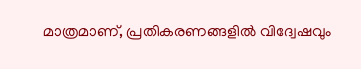മാത്രമാണ്, പ്രതികരണങ്ങളിൽ വിദ്വേഷവും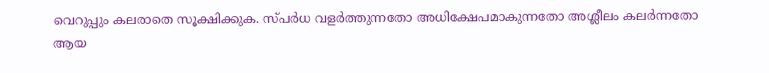വെറുപ്പും കലരാതെ സൂക്ഷിക്കുക. സ്പർധ വളർത്തുന്നതോ അധിക്ഷേപമാകുന്നതോ അശ്ലീലം കലർന്നതോ ആയ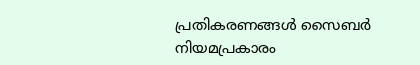പ്രതികരണങ്ങൾ സൈബർ നിയമപ്രകാരം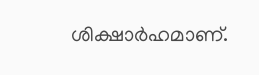ശിക്ഷാർഹമാണ്.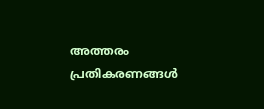അത്തരം പ്രതികരണങ്ങൾ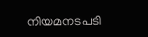നിയമനടപടി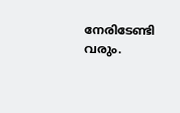നേരിടേണ്ടി വരും.